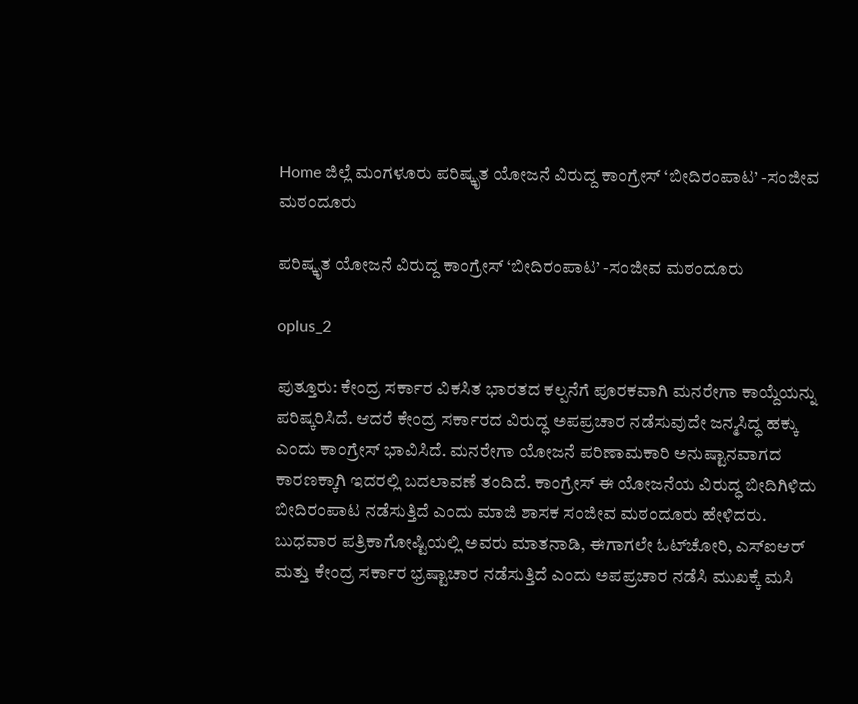Home ಜಿಲ್ಲೆ ಮಂಗಳೂರು ಪರಿಷ್ಕೃತ ಯೋಜನೆ ವಿರುದ್ದ ಕಾಂಗ್ರೇಸ್ ‘ಬೀದಿರಂಪಾಟ’ -ಸಂಜೀವ ಮಠಂದೂರು

ಪರಿಷ್ಕೃತ ಯೋಜನೆ ವಿರುದ್ದ ಕಾಂಗ್ರೇಸ್ ‘ಬೀದಿರಂಪಾಟ’ -ಸಂಜೀವ ಮಠಂದೂರು

oplus_2

ಪುತ್ತೂರು: ಕೇಂದ್ರ ಸರ್ಕಾರ ವಿಕಸಿತ ಭಾರತದ ಕಲ್ಪನೆಗೆ ಪೂರಕವಾಗಿ ಮನರೇಗಾ ಕಾಯ್ದೆಯನ್ನು ಪರಿಷ್ಕರಿಸಿದೆ. ಆದರೆ ಕೇಂದ್ರ ಸರ್ಕಾರದ ವಿರುದ್ಧ ಅಪಪ್ರಚಾರ ನಡೆಸುವುದೇ ಜನ್ಮಸಿದ್ಧ ಹಕ್ಕು ಎಂದು ಕಾಂಗ್ರೇಸ್ ಭಾವಿಸಿದೆ. ಮನರೇಗಾ ಯೋಜನೆ ಪರಿಣಾಮಕಾರಿ ಅನುಷ್ಟಾನವಾಗದ ಕಾರಣಕ್ಕಾಗಿ ಇದರಲ್ಲಿ ಬದಲಾವಣೆ ತಂದಿದೆ. ಕಾಂಗ್ರೇಸ್ ಈ ಯೋಜನೆಯ ವಿರುದ್ಧ ಬೀದಿಗಿಳಿದು ಬೀದಿರಂಪಾಟ ನಡೆಸುತ್ತಿದೆ ಎಂದು ಮಾಜಿ ಶಾಸಕ ಸಂಜೀವ ಮಠಂದೂರು ಹೇಳಿದರು.
ಬುಧವಾರ ಪತ್ರಿಕಾಗೋಷ್ಟಿಯಲ್ಲಿ ಅವರು ಮಾತನಾಡಿ, ಈಗಾಗಲೇ ಓಟ್‌ಚೋರಿ, ಎಸ್‌ಐಆರ್ ಮತ್ತು ಕೇಂದ್ರ ಸರ್ಕಾರ ಭ್ರಷ್ಟಾಚಾರ ನಡೆಸುತ್ತಿದೆ ಎಂದು ಅಪಪ್ರಚಾರ ನಡೆಸಿ ಮುಖಕ್ಕೆ ಮಸಿ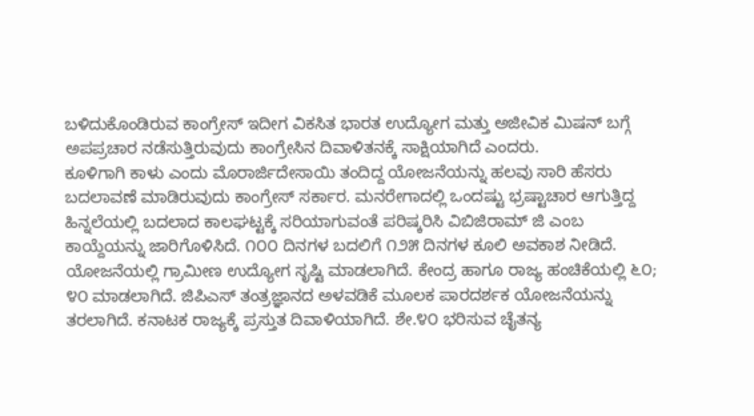ಬಳಿದುಕೊಂಡಿರುವ ಕಾಂಗ್ರೇಸ್ ಇದೀಗ ವಿಕಸಿತ ಭಾರತ ಉದ್ಯೋಗ ಮತ್ತು ಅಜೀವಿಕ ಮಿಷನ್ ಬಗ್ಗೆ ಅಪಪ್ರಚಾರ ನಡೆಸುತ್ತಿರುವುದು ಕಾಂಗ್ರೇಸಿನ ದಿವಾಳಿತನಕ್ಕೆ ಸಾಕ್ಷಿಯಾಗಿದೆ ಎಂದರು.
ಕೂಳಿಗಾಗಿ ಕಾಳು ಎಂದು ಮೊರಾರ್ಜಿದೇಸಾಯಿ ತಂದಿದ್ದ ಯೋಜನೆಯನ್ನು ಹಲವು ಸಾರಿ ಹೆಸರು ಬದಲಾವಣೆ ಮಾಡಿರುವುದು ಕಾಂಗ್ರೇಸ್ ಸರ್ಕಾರ. ಮನರೇಗಾದಲ್ಲಿ ಒಂದಷ್ಟು ಭ್ರಷ್ಟಾಚಾರ ಆಗುತ್ತಿದ್ದ ಹಿನ್ನಲೆಯಲ್ಲಿ ಬದಲಾದ ಕಾಲಘಟ್ಟಕ್ಕೆ ಸರಿಯಾಗುವಂತೆ ಪರಿಷ್ಕರಿಸಿ ವಿಬಿಜಿರಾಮ್ ಜಿ ಎಂಬ ಕಾಯ್ದೆಯನ್ನು ಜಾರಿಗೊಳಿಸಿದೆ. ೧೦೦ ದಿನಗಳ ಬದಲಿಗೆ ೧೨೫ ದಿನಗಳ ಕೂಲಿ ಅವಕಾಶ ನೀಡಿದೆ. ಯೋಜನೆಯಲ್ಲಿ ಗ್ರಾಮೀಣ ಉದ್ಯೋಗ ಸೃಷ್ಟಿ ಮಾಡಲಾಗಿದೆ. ಕೇಂದ್ರ ಹಾಗೂ ರಾಜ್ಯ ಹಂಚಿಕೆಯಲ್ಲಿ ೬೦; ೪೦ ಮಾಡಲಾಗಿದೆ. ಜಿಪಿಎಸ್ ತಂತ್ರಜ್ಞಾನದ ಅಳವಡಿಕೆ ಮೂಲಕ ಪಾರದರ್ಶಕ ಯೋಜನೆಯನ್ನು ತರಲಾಗಿದೆ. ಕನಾಟಕ ರಾಜ್ಯಕ್ಕೆ ಪ್ರಸ್ತುತ ದಿವಾಳಿಯಾಗಿದೆ. ಶೇ.೪೦ ಭರಿಸುವ ಚೈತನ್ಯ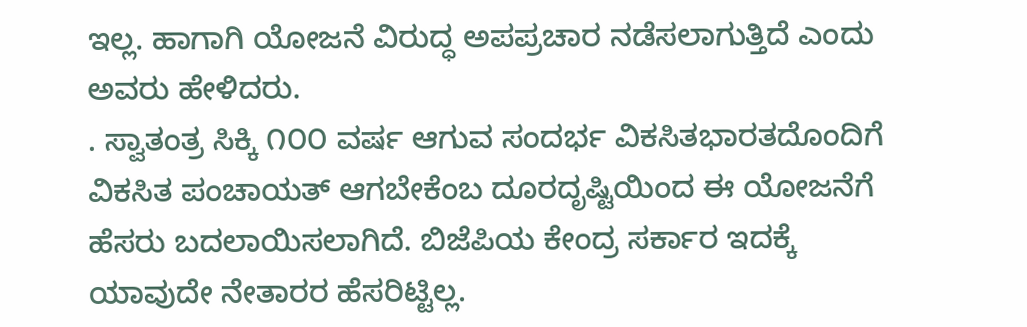ಇಲ್ಲ. ಹಾಗಾಗಿ ಯೋಜನೆ ವಿರುದ್ಧ ಅಪಪ್ರಚಾರ ನಡೆಸಲಾಗುತ್ತಿದೆ ಎಂದು ಅವರು ಹೇಳಿದರು.
. ಸ್ವಾತಂತ್ರ ಸಿಕ್ಕಿ ೧೦೦ ವರ್ಷ ಆಗುವ ಸಂದರ್ಭ ವಿಕಸಿತಭಾರತದೊಂದಿಗೆ ವಿಕಸಿತ ಪಂಚಾಯತ್ ಆಗಬೇಕೆಂಬ ದೂರದೃಷ್ಟಿಯಿಂದ ಈ ಯೋಜನೆಗೆ ಹೆಸರು ಬದಲಾಯಿಸಲಾಗಿದೆ. ಬಿಜೆಪಿಯ ಕೇಂದ್ರ ಸರ್ಕಾರ ಇದಕ್ಕೆ ಯಾವುದೇ ನೇತಾರರ ಹೆಸರಿಟ್ಟಿಲ್ಲ.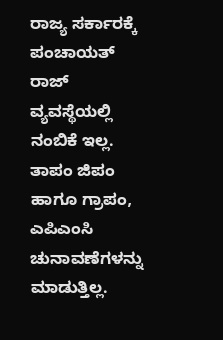ರಾಜ್ಯ ಸರ್ಕಾರಕ್ಕೆ ಪಂಚಾಯತ್ ರಾಜ್ ವ್ಯವಸ್ಥೆಯಲ್ಲಿ ನಂಬಿಕೆ ಇಲ್ಲ. ತಾಪಂ ಜಿಪಂ ಹಾಗೂ ಗ್ರಾಪಂ, ಎಪಿಎಂಸಿ ಚುನಾವಣೆಗಳನ್ನು ಮಾಡುತ್ತಿಲ್ಲ.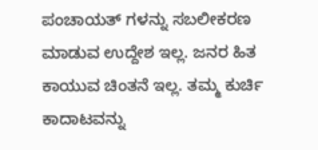ಪಂಚಾಯತ್ ಗಳನ್ನು ಸಬಲೀಕರಣ ಮಾಡುವ ಉದ್ದೇಶ ಇಲ್ಲ. ಜನರ ಹಿತ ಕಾಯುವ ಚಿಂತನೆ ಇಲ್ಲ. ತಮ್ಮ ಕುರ್ಚಿ ಕಾದಾಟವನ್ನು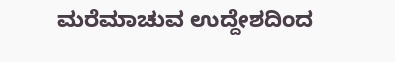ಮರೆಮಾಚುವ ಉದ್ದೇಶದಿಂದ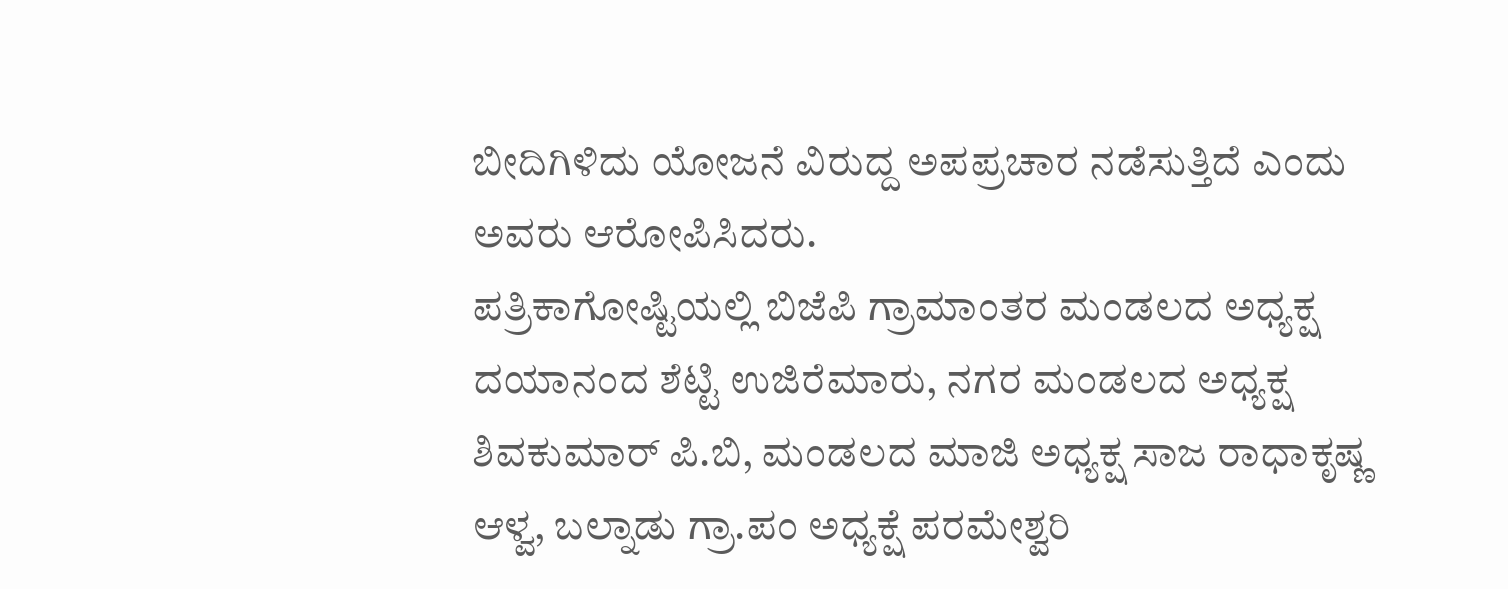ಬೀದಿಗಿಳಿದು ಯೋಜನೆ ವಿರುದ್ದ ಅಪಪ್ರಚಾರ ನಡೆಸುತ್ತಿದೆ ಎಂದು ಅವರು ಆರೋಪಿಸಿದರು.
ಪತ್ರಿಕಾಗೋಷ್ಟಿಯಲ್ಲಿ ಬಿಜೆಪಿ ಗ್ರಾಮಾಂತರ ಮಂಡಲದ ಅಧ್ಯಕ್ಷ ದಯಾನಂದ ಶೆಟ್ಟಿ ಉಜಿರೆಮಾರು, ನಗರ ಮಂಡಲದ ಅಧ್ಯಕ್ಷ ಶಿವಕುಮಾರ್ ಪಿ.ಬಿ, ಮಂಡಲದ ಮಾಜಿ ಅಧ್ಯಕ್ಷ ಸಾಜ ರಾಧಾಕೃಷ್ಣ ಆಳ್ವ, ಬಲ್ನಾಡು ಗ್ರಾ.ಪಂ ಅಧ್ಯಕ್ಷೆ ಪರಮೇಶ್ವರಿ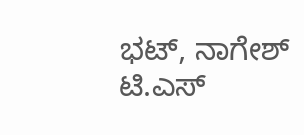ಭಟ್, ನಾಗೇಶ್ ಟಿ.ಎಸ್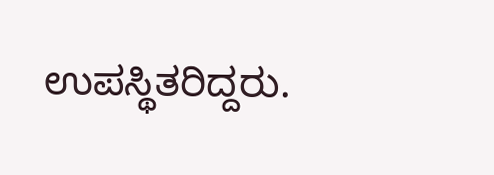ಉಪಸ್ಥಿತರಿದ್ದರು.